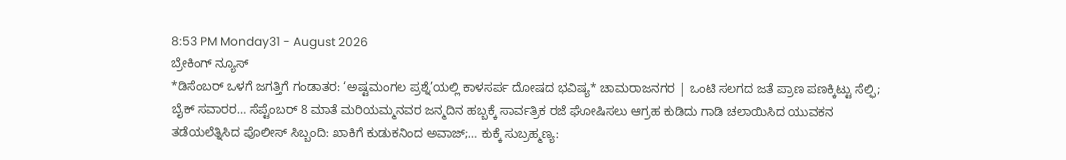8:53 PM Monday31 - August 2026
ಬ್ರೇಕಿಂಗ್ ನ್ಯೂಸ್
*ಡಿಸೆಂಬರ್ ಒಳಗೆ ಜಗತ್ತಿಗೆ ಗಂಡಾತರ: ‘ಅಷ್ಟಮಂಗಲ ಪ್ರಶ್ನೆ’ಯಲ್ಲಿ ಕಾಳಸರ್ಪ ದೋಷದ ಭವಿಷ್ಯ* ಚಾಮರಾಜನಗರ | ಒಂಟಿ ಸಲಗದ ಜತೆ ಪ್ರಾಣ ಪಣಕ್ಕಿಟ್ಟು ಸೆಲ್ಫಿ; ಬೈಕ್ ಸವಾರರ… ಸೆಪ್ಟೆಂಬರ್ 8 ಮಾತೆ ಮರಿಯಮ್ಮನವರ ಜನ್ಮದಿನ ಹಬ್ಬಕ್ಕೆ ಸಾರ್ವತ್ರಿಕ ರಜೆ ಘೋಷಿಸಲು ಆಗ್ರಹ ಕುಡಿದು ಗಾಡಿ ಚಲಾಯಿಸಿದ ಯುವಕನ ತಡೆಯಲೆತ್ನಿಸಿದ ಪೊಲೀಸ್ ಸಿಬ್ಬಂದಿ: ಖಾಕಿಗೆ ಕುಡುಕನಿಂದ ಅವಾಜ್;… ಕುಕ್ಕೆ ಸುಬ್ರಹ್ಮಣ್ಯ: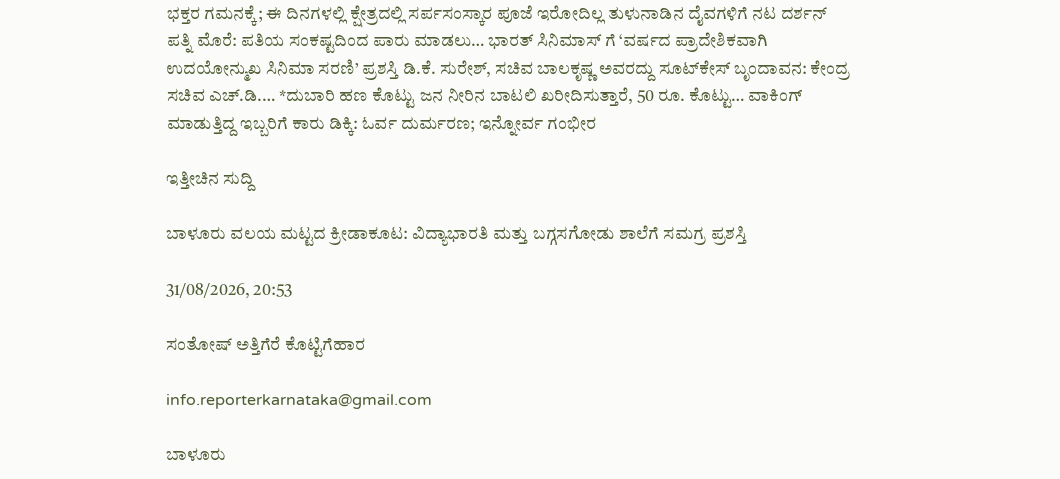ಭಕ್ತರ ಗಮನಕ್ಕೆ; ಈ ದಿನಗಳಲ್ಲಿ ಕ್ಷೇತ್ರದಲ್ಲಿ ಸರ್ಪಸಂಸ್ಕಾರ ಪೂಜೆ ಇರೋದಿಲ್ಲ ತುಳುನಾಡಿನ ದೈವಗಳಿಗೆ ನಟ ದರ್ಶನ್ ಪತ್ನಿ ಮೊರೆ: ಪತಿಯ ಸಂಕಷ್ಟದಿಂದ ಪಾರು ಮಾಡಲು… ಭಾರತ್ ಸಿನಿಮಾಸ್ ಗೆ ‘ವರ್ಷದ ಪ್ರಾದೇಶಿಕವಾಗಿ ಉದಯೋನ್ಮುಖ ಸಿನಿಮಾ ಸರಣಿ’ ಪ್ರಶಸ್ತಿ ಡಿ.ಕೆ. ಸುರೇಶ್, ಸಚಿವ ಬಾಲಕೃಷ್ಣ ಅವರದ್ದು ಸೂಟ್‌ಕೇಸ್ ಬೃಂದಾವನ: ಕೇಂದ್ರ ಸಚಿವ ಎಚ್.ಡಿ.… *ದುಬಾರಿ ಹಣ ಕೊಟ್ಟು ಜನ ನೀರಿನ ಬಾಟಲಿ ಖರೀದಿಸುತ್ತಾರೆ, 50 ರೂ. ಕೊಟ್ಟು… ವಾಕಿಂಗ್ ಮಾಡುತ್ತಿದ್ದ ಇಬ್ಬರಿಗೆ ಕಾರು ಡಿಕ್ಕಿ: ಓರ್ವ ದುರ್ಮರಣ; ಇನ್ನೋರ್ವ ಗಂಭೀರ

ಇತ್ತೀಚಿನ ಸುದ್ದಿ

ಬಾಳೂರು ವಲಯ ಮಟ್ಟದ ಕ್ರೀಡಾಕೂಟ: ವಿದ್ಯಾಭಾರತಿ ಮತ್ತು ಬಗ್ಗಸಗೋಡು ಶಾಲೆಗೆ ಸಮಗ್ರ ಪ್ರಶಸ್ತಿ

31/08/2026, 20:53

ಸಂತೋಷ್ ಅತ್ತಿಗೆರೆ ಕೊಟ್ಟಿಗೆಹಾರ

info.reporterkarnataka@gmail.com

ಬಾಳೂರು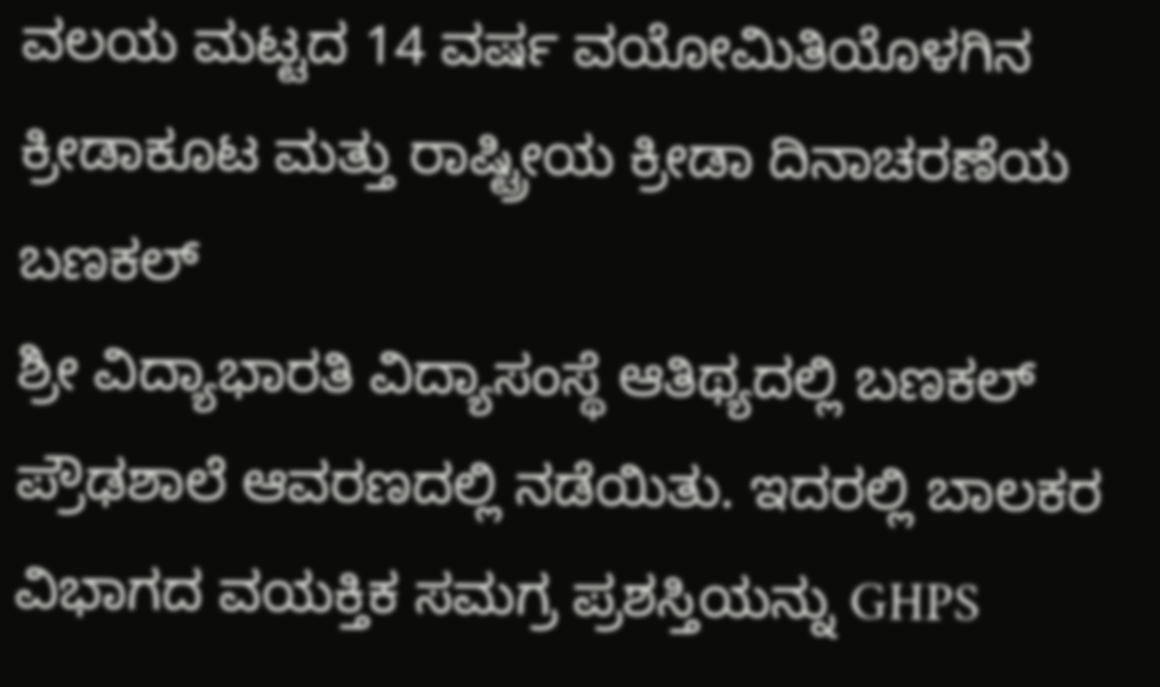ವಲಯ ಮಟ್ಟದ 14 ವರ್ಷ ವಯೋಮಿತಿಯೊಳಗಿನ ಕ್ರೀಡಾಕೂಟ ಮತ್ತು ರಾಷ್ಟ್ರೀಯ ಕ್ರೀಡಾ ದಿನಾಚರಣೆಯ ಬಣಕಲ್
ಶ್ರೀ ವಿದ್ಯಾಭಾರತಿ ವಿದ್ಯಾಸಂಸ್ಥೆ ಆತಿಥ್ಯದಲ್ಲಿ ಬಣಕಲ್ ಪ್ರೌಢಶಾಲೆ ಆವರಣದಲ್ಲಿ ನಡೆಯಿತು. ಇದರಲ್ಲಿ ಬಾಲಕರ ವಿಭಾಗದ ವಯಕ್ತಿಕ ಸಮಗ್ರ ಪ್ರಶಸ್ತಿಯನ್ನು GHPS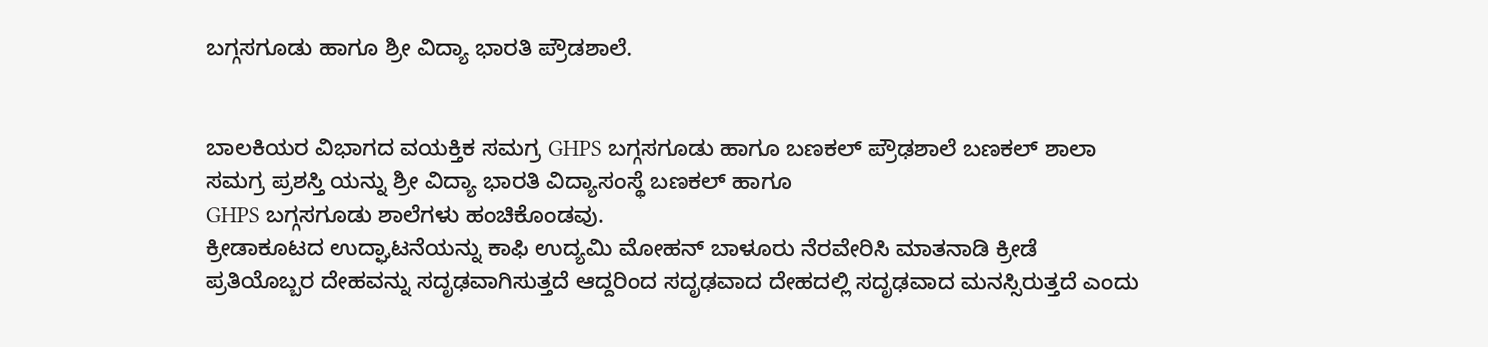ಬಗ್ಗಸಗೂಡು ಹಾಗೂ ಶ್ರೀ ವಿದ್ಯಾ ಭಾರತಿ ಪ್ರೌಡಶಾಲೆ.


ಬಾಲಕಿಯರ ವಿಭಾಗದ ವಯಕ್ತಿಕ ಸಮಗ್ರ GHPS ಬಗ್ಗಸಗೂಡು ಹಾಗೂ ಬಣಕಲ್ ಪ್ರೌಢಶಾಲೆ ಬಣಕಲ್ ಶಾಲಾ ಸಮಗ್ರ ಪ್ರಶಸ್ತಿ ಯನ್ನು ಶ್ರೀ ವಿದ್ಯಾ ಭಾರತಿ ವಿದ್ಯಾಸಂಸ್ಥೆ ಬಣಕಲ್ ಹಾಗೂ
GHPS ಬಗ್ಗಸಗೂಡು ಶಾಲೆಗಳು ಹಂಚಿಕೊಂಡವು.
ಕ್ರೀಡಾಕೂಟದ ಉದ್ಘಾಟನೆಯನ್ನು ಕಾಫಿ ಉದ್ಯಮಿ ಮೋಹನ್ ಬಾಳೂರು ನೆರವೇರಿಸಿ ಮಾತನಾಡಿ ಕ್ರೀಡೆ ಪ್ರತಿಯೊಬ್ಬರ ದೇಹವನ್ನು ಸದೃಢವಾಗಿಸುತ್ತದೆ ಆದ್ದರಿಂದ ಸದೃಢವಾದ ದೇಹದಲ್ಲಿ ಸದೃಢವಾದ ಮನಸ್ಸಿರುತ್ತದೆ ಎಂದು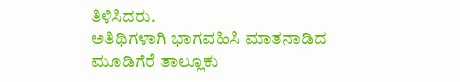ತಿಳಿಸಿದರು.
ಅತಿಥಿಗಳಾಗಿ ಭಾಗವಹಿಸಿ ಮಾತನಾಡಿದ ಮೂಡಿಗೆರೆ ತಾಲ್ಲೂಕು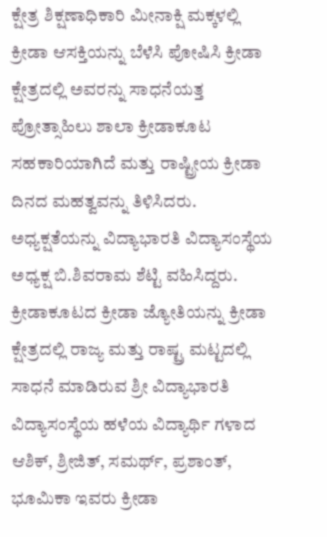ಕ್ಷೇತ್ರ ಶಿಕ್ಷಣಾಧಿಕಾರಿ ಮೀನಾಕ್ಷಿ ಮಕ್ಕಳಲ್ಲಿ ಕ್ರೀಡಾ ಆಸಕ್ತಿಯನ್ನು ಬೆಳೆಸಿ ಪೋಷಿಸಿ ಕ್ರೀಡಾ ಕ್ಷೇತ್ರದಲ್ಲಿ ಅವರನ್ನು ಸಾಧನೆಯತ್ತ ಪ್ರೋತ್ಸಾಹಿಲು ಶಾಲಾ ಕ್ರೀಡಾಕೂಟ ಸಹಕಾರಿಯಾಗಿದೆ ಮತ್ತು ರಾಷ್ಟ್ರೀಯ ಕ್ರೀಡಾ ದಿನದ ಮಹತ್ವವನ್ನು ತಿಳಿಸಿದರು.
ಅಧ್ಯಕ್ಷತೆಯನ್ನು ವಿದ್ಯಾಭಾರತಿ ವಿದ್ಯಾಸಂಸ್ಥೆಯ ಅಧ್ಯಕ್ಷ ಬಿ.ಶಿವರಾಮ ಶೆಟ್ಟಿ ವಹಿಸಿದ್ದರು.
ಕ್ರೀಡಾಕೂಟದ ಕ್ರೀಡಾ ಜ್ಯೋತಿಯನ್ನು ಕ್ರೀಡಾ ಕ್ಷೇತ್ರದಲ್ಲಿ ರಾಜ್ಯ ಮತ್ತು ರಾಷ್ಟ್ರ ಮಟ್ಟದಲ್ಲಿ ಸಾಧನೆ ಮಾಡಿರುವ ಶ್ರೀ ವಿದ್ಯಾಭಾರತಿ ವಿದ್ಯಾಸಂಸ್ಥೆಯ ಹಳೆಯ ವಿದ್ಯಾರ್ಥಿ ಗಳಾದ ಆಶಿಕ್, ಶ್ರೀಜಿತ್, ಸಮರ್ಥ್, ಪ್ರಶಾಂತ್, ಭೂಮಿಕಾ ಇವರು ಕ್ರೀಡಾ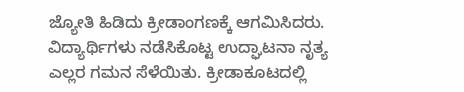ಜ್ಯೋತಿ ಹಿಡಿದು ಕ್ರೀಡಾಂಗಣಕ್ಕೆ ಆಗಮಿಸಿದರು.
ವಿದ್ಯಾರ್ಥಿಗಳು ನಡೆಸಿಕೊಟ್ಟ ಉದ್ಘಾಟನಾ ನೃತ್ಯ ಎಲ್ಲರ ಗಮನ ಸೆಳೆಯಿತು. ಕ್ರೀಡಾಕೂಟದಲ್ಲಿ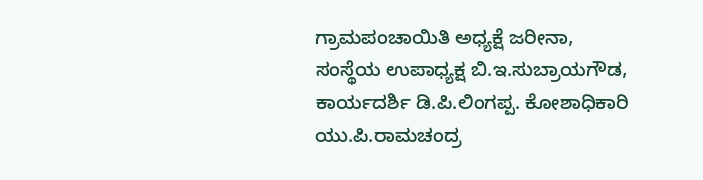ಗ್ರಾಮಪಂಚಾಯಿತಿ ಅಧ್ಯಕ್ಷೆ ಜರೀನಾ, ಸಂಸ್ಥೆಯ ಉಪಾಧ್ಯಕ್ಷ ಬಿ.ಇ.ಸುಬ್ರಾಯಗೌಡ, ಕಾರ್ಯದರ್ಶಿ ಡಿ.ಪಿ.ಲಿಂಗಪ್ಪ. ಕೋಶಾಧಿಕಾರಿ ಯು.ಪಿ.ರಾಮಚಂದ್ರ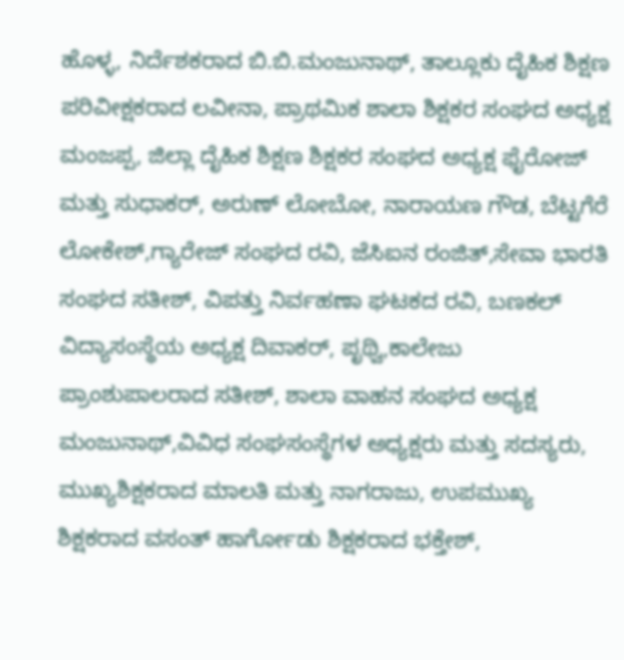ಹೊಳ್ಳ, ನಿರ್ದೆಶಕರಾದ ಬಿ.ಬಿ.ಮಂಜುನಾಥ್, ತಾಲ್ಲೂಕು ದೈಹಿಕ ಶಿಕ್ಷಣ ಪರಿವೀಕ್ಷಕರಾದ ಲವೀನಾ, ಪ್ರಾಥಮಿಕ ಶಾಲಾ ಶಿಕ್ಷಕರ ಸಂಘದ ಅಧ್ಯಕ್ಷ ಮಂಜಪ್ಪ, ಜಿಲ್ಲಾ ದೈಹಿಕ ಶಿಕ್ಷಣ ಶಿಕ್ಷಕರ ಸಂಘದ ಅಧ್ಯಕ್ಷ ಫೈರೋಜ್ ಮತ್ತು ಸುಧಾಕರ್, ಅರುಣ್ ಲೋಬೋ, ನಾರಾಯಣ ಗೌಡ, ಬೆಟ್ಟಗೆರೆ ಲೋಕೇಶ್,ಗ್ಯಾರೇಜ್ ಸಂಘದ ರವಿ, ಜೆಸಿಐನ ರಂಜಿತ್,ಸೇವಾ ಭಾರತಿ ಸಂಘದ ಸತೀಶ್, ವಿಪತ್ತು ನಿರ್ವಹಣಾ ಘಟಕದ ರವಿ, ಬಣಕಲ್ ವಿದ್ಯಾಸಂಸ್ಥೆಯ ಅಧ್ಯಕ್ಷ ದಿವಾಕರ್, ಪೃಥ್ವಿ,ಕಾಲೇಜು ಪ್ರಾಂಶುಪಾಲರಾದ ಸತೀಶ್, ಶಾಲಾ ವಾಹನ ಸಂಘದ ಅಧ್ಯಕ್ಷ ಮಂಜುನಾಥ್,ವಿವಿಧ ಸಂಘಸಂಸ್ಥೆಗಳ ಅಧ್ಯಕ್ಷರು ಮತ್ತು ಸದಸ್ಯರು, ಮುಖ್ಯಶಿಕ್ಷಕರಾದ ಮಾಲತಿ ಮತ್ತು ನಾಗರಾಜು, ಉಪಮುಖ್ಯ ಶಿಕ್ಷಕರಾದ ವಸಂತ್ ಹಾರ್ಗೋಡು ಶಿಕ್ಷಕರಾದ ಭಕ್ತೇಶ್,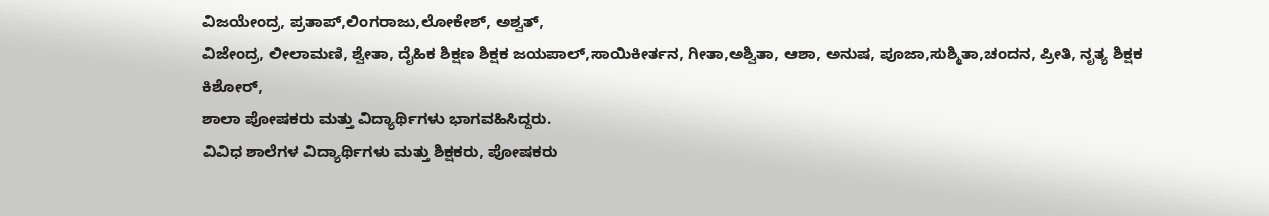ವಿಜಯೇಂದ್ರ, ಪ್ರತಾಪ್,ಲಿಂಗರಾಜು,ಲೋಕೇಶ್, ಅಶ್ವತ್,
ವಿಜೇಂದ್ರ, ಲೀಲಾಮಣಿ, ಶ್ವೇತಾ, ದೈಹಿಕ ಶಿಕ್ಷಣ ಶಿಕ್ಷಕ ಜಯಪಾಲ್,ಸಾಯಿಕೀರ್ತನ, ಗೀತಾ,ಅಶ್ವಿತಾ, ಆಶಾ, ಅನುಷ, ಪೂಜಾ,ಸುಶ್ಮಿತಾ,ಚಂದನ, ಪ್ರೀತಿ, ನೃತ್ಯ ಶಿಕ್ಷಕ ಕಿಶೋರ್,
ಶಾಲಾ ಪೋಷಕರು ಮತ್ತು ವಿದ್ಯಾರ್ಥಿಗಳು ಭಾಗವಹಿಸಿದ್ದರು.
ವಿವಿಧ ಶಾಲೆಗಳ ವಿದ್ಯಾರ್ಥಿಗಳು ಮತ್ತು ಶಿಕ್ಷಕರು, ಪೋಷಕರು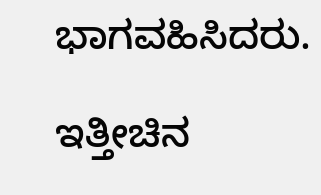ಭಾಗವಹಿಸಿದರು.

ಇತ್ತೀಚಿನ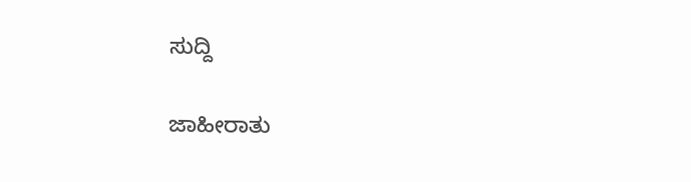ಸುದ್ದಿ

ಜಾಹೀರಾತು